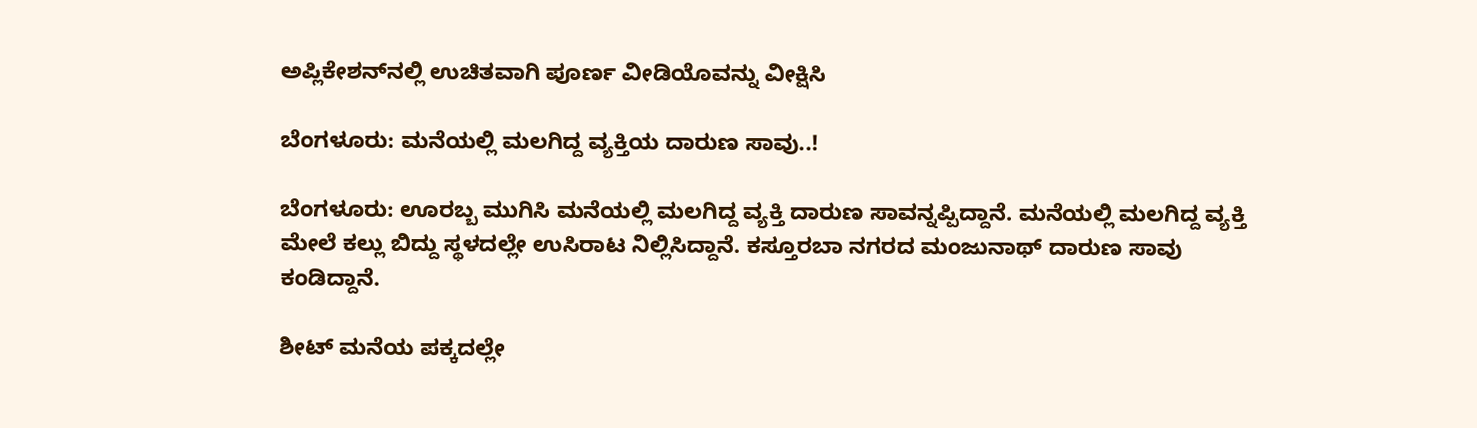ಅಪ್ಲಿಕೇಶನ್‌ನಲ್ಲಿ ಉಚಿತವಾಗಿ ಪೂರ್ಣ ವೀಡಿಯೊವನ್ನು ವೀಕ್ಷಿಸಿ

ಬೆಂಗಳೂರು: ಮನೆಯಲ್ಲಿ ಮಲಗಿದ್ದ ವ್ಯಕ್ತಿಯ ದಾರುಣ ಸಾವು..!

ಬೆಂಗಳೂರು: ಊರಬ್ಬ ಮುಗಿಸಿ ಮನೆಯಲ್ಲಿ ಮಲಗಿದ್ದ ವ್ಯಕ್ತಿ ದಾರುಣ ಸಾವನ್ನಪ್ಪಿದ್ದಾನೆ. ಮನೆಯಲ್ಲಿ ಮಲಗಿದ್ದ ವ್ಯಕ್ತಿ ಮೇಲೆ ಕಲ್ಲು ಬಿದ್ದು ಸ್ಥಳದಲ್ಲೇ ಉಸಿರಾಟ ನಿಲ್ಲಿಸಿದ್ದಾನೆ. ಕಸ್ತೂರಬಾ ನಗರದ ಮಂಜುನಾಥ್ ದಾರುಣ ಸಾವು ಕಂಡಿದ್ದಾನೆ.

ಶೀಟ್ ಮನೆಯ ಪಕ್ಕದಲ್ಲೇ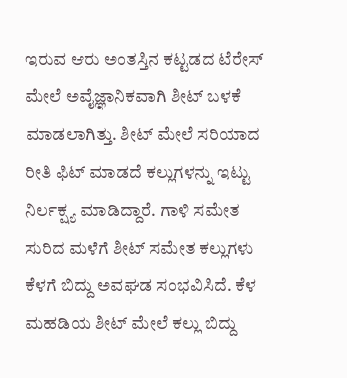ಇರುವ ಆರು ಅಂತಸ್ತಿನ ಕಟ್ಟಡದ ಟೆರೇಸ್ ಮೇಲೆ ಅವೈಜ್ಞಾನಿಕವಾಗಿ ಶೀಟ್ ಬಳಕೆ ಮಾಡಲಾಗಿತ್ತು. ಶೀಟ್ ಮೇಲೆ ಸರಿಯಾದ ರೀತಿ ಫಿಟ್ ಮಾಡದೆ ಕಲ್ಲುಗಳನ್ನು ಇಟ್ಟು ನಿರ್ಲಕ್ಷ್ಯ ಮಾಡಿದ್ದಾರೆ. ಗಾಳಿ ಸಮೇತ ಸುರಿದ ಮಳೆಗೆ ಶೀಟ್ ಸಮೇತ ಕಲ್ಲುಗಳು ಕೆಳಗೆ ಬಿದ್ದು ಅವಘಡ ಸಂಭವಿಸಿದೆ. ಕೆಳ ಮಹಡಿಯ ಶೀಟ್ ಮೇಲೆ ಕಲ್ಲು ಬಿದ್ದು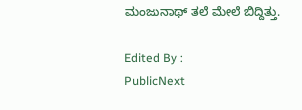ಮಂಜುನಾಥ್ ತಲೆ ಮೇಲೆ ಬಿದ್ದಿತ್ತು.

Edited By :
PublicNext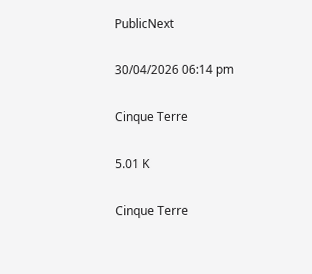PublicNext

30/04/2026 06:14 pm

Cinque Terre

5.01 K

Cinque Terre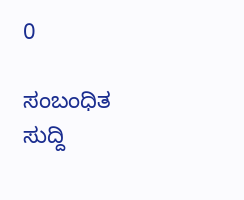0

ಸಂಬಂಧಿತ ಸುದ್ದಿ